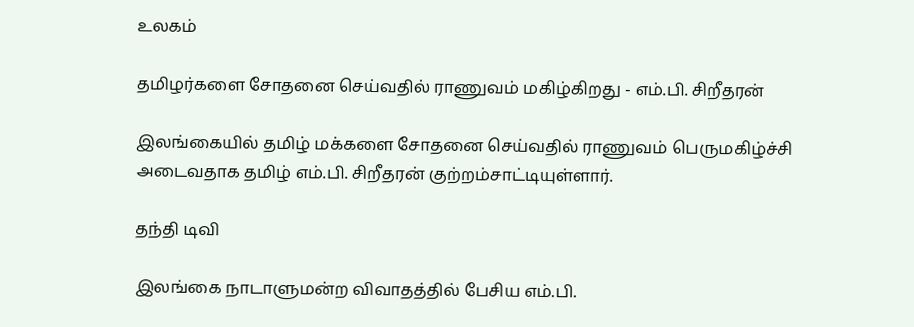உலகம்

தமிழர்களை சோதனை செய்வதில் ராணுவம் மகிழ்கிறது - எம்.பி. சிறீதரன்

இலங்கையில் தமிழ் மக்களை சோதனை செய்வதில் ராணுவம் பெருமகிழ்ச்சி அடைவதாக தமிழ் எம்.பி. சிறீதரன் குற்றம்சாட்டியுள்ளார்.

தந்தி டிவி

இலங்கை நாடாளுமன்ற விவாதத்தில் பேசிய எம்.பி.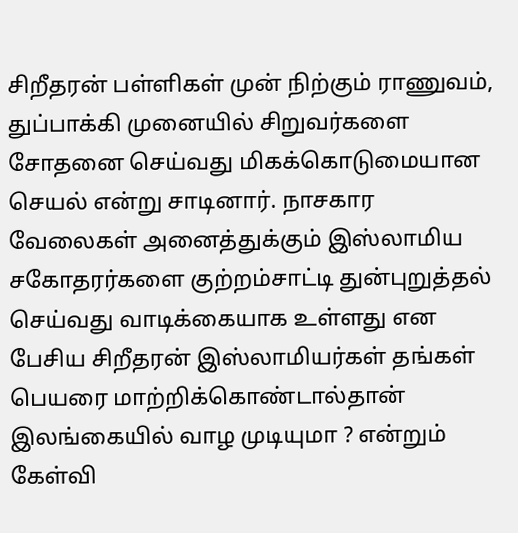சிறீதரன் பள்ளிகள் முன் நிற்கும் ராணுவம், துப்பாக்கி முனையில் சிறுவர்களை சோதனை செய்வது மிகக்கொடுமையான செயல் என்று சாடினார். நாசகார வேலைகள் அனைத்துக்கும் இஸ்லாமிய சகோதரர்களை குற்றம்சாட்டி துன்புறுத்தல் செய்வது வாடிக்கையாக உள்ளது என பேசிய சிறீதரன் இஸ்லாமியர்கள் தங்கள் பெயரை மாற்றிக்கொண்டால்தான் இலங்கையில் வாழ முடியுமா ? என்றும் கேள்வி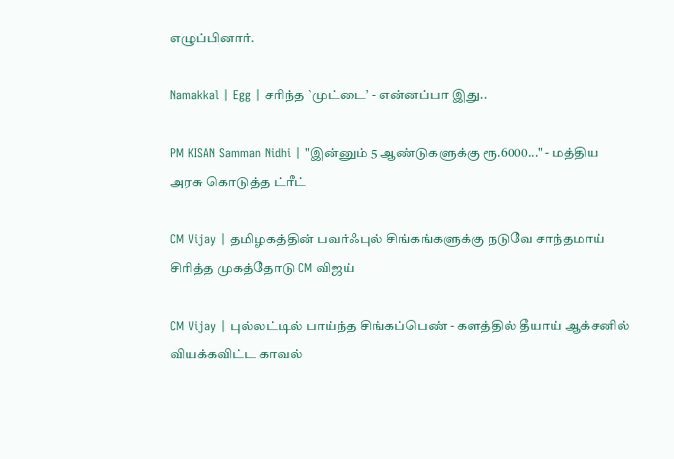எழுப்பினார்.

Namakkal | Egg | சரிந்த `முட்டை’ - என்னப்பா இது..

PM KISAN Samman Nidhi | "இன்னும் 5 ஆண்டுகளுக்கு ரூ.6000..." - மத்திய அரசு கொடுத்த ட்ரீட்

CM Vijay | தமிழகத்தின் பவர்ஃபுல் சிங்கங்களுக்கு நடுவே சாந்தமாய் சிரித்த முகத்தோடு CM விஜய்

CM Vijay | புல்லட்டில் பாய்ந்த சிங்கப்பெண் - களத்தில் தீயாய் ஆக்சனில் வியக்கவிட்ட காவல்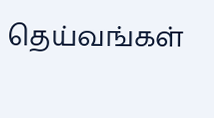தெய்வங்கள்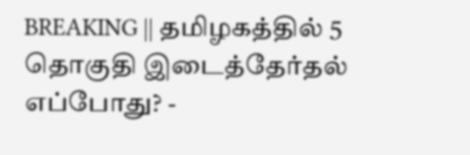BREAKING || தமிழகத்தில் 5 தொகுதி இடைத்தேர்தல் எப்போது? -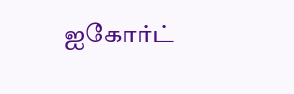ஐகோர்ட்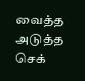வைத்த அடுத்த செக்